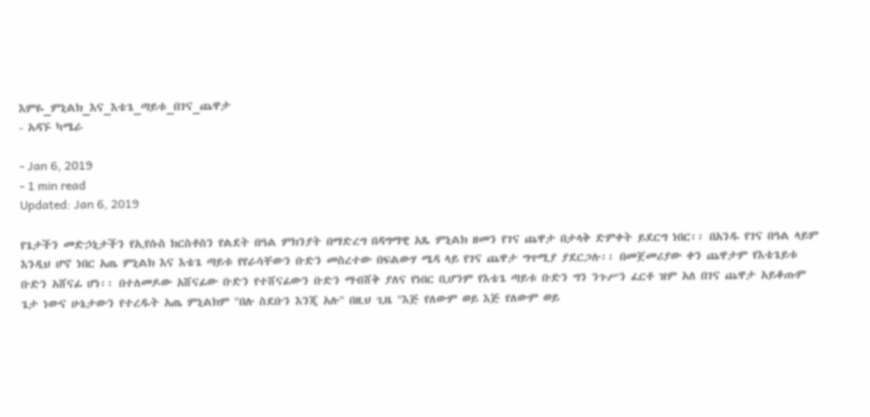እምዬ_ምኒልክ_እና_እቴጌ_ጣይቱ_በገና_ጨዋታ
- አዳኙ ካሜራ

- Jan 6, 2019
- 1 min read
Updated: Jan 6, 2019

የጌታችን መድኃኒታችን የኢየሱስ ክርስቶስን የልደት በዓል ምክንያት በማድረግ በዳግማዊ አጼ ምኒልክ ዘመን የገና ጨዋታ በታላቅ ድምቀት ይደርግ ነበር፡፡ በአንዱ የገና በዓል ላይም እንዲህ ሆኖ ነበር አጤ ምኒልክ እና እቴጌ ጣይቱ የየራሳቸውን ቡድን መስረተው በፍልውሃ ሜዳ ላይ የገና ጨዋታ ግጥሚያ ያደርጋሉ፡፡ በመጀመሪያው ቀን ጨዋታም የእቴጌይቱ ቡድን አሸናፊ ሆነ፡፡ በተለመዶው አሸናፊው ቡድን የተሸናፊውን ቡድን ማብሸቅ ያለና የነበር ቢሆንም የእቴጌ ጣይቱ ቡድን ግን ንጉሥን ፈርቶ ዝም አለ በገና ጨዋታ አይቆጡም ጌታ ነውና ሁኔታውን የተረዱት አጤ ምኒልክም "በሉ ስደቡን እንጂ አሉ" በዚህ ጊዜ "እጅ የለውም ወይ እጅ የለውም ወይ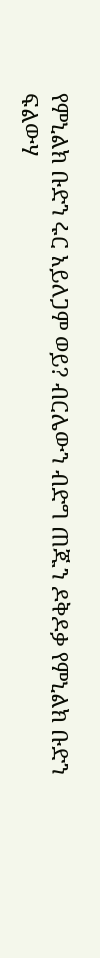የምኒልክ ቡድን ሩር አይለጋም ወይ? ብርሌውን ብድግ ጠጁን ዶቅዶቃ የምኒልክ ቡድን ፍልውሃ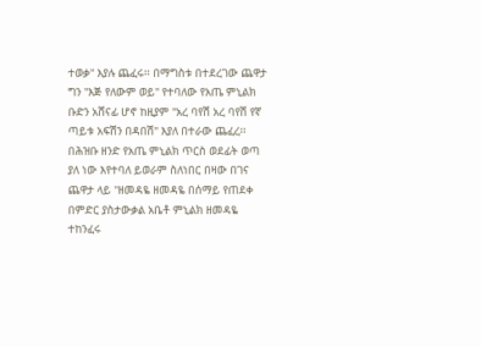ተወቃ" እያሉ ጨፈሩ፡፡ በማግስቱ በተደረገው ጨዋታ ግን "እጅ የለውም ወይ" የተባለው የአጤ ምኒልክ ቡድን አሸናፊ ሆኖ ከዚያም "አረ ባየሽ አረ ባየሽ የኛ ጣይቱ አፍሽን በዳበሽ" እያለ በተራው ጨፈረ፡፡ በሕዝቡ ዘንድ የአጤ ምኒልክ ጥርስ ወደፊት ወጣ ያለ ነው እየተባለ ይወራም ስለነበር በዛው በገና ጨዋታ ላይ "ዘመዳዬ ዘመዳዬ በሰማይ የጠደቀ በምድር ያስታውቃል አቤቶ ምኒልክ ዘመዳዬ ተከንፈሩ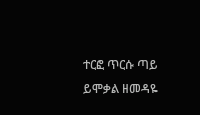ተርፎ ጥርሱ ጣይ ይሞቃል ዘመዳዬ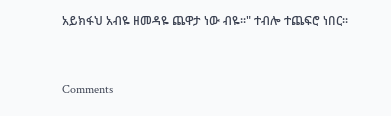አይክፋህ አብዬ ዘመዳዬ ጨዋታ ነው ብዬ፡፡" ተብሎ ተጨፍሮ ነበር፡፡


Comments